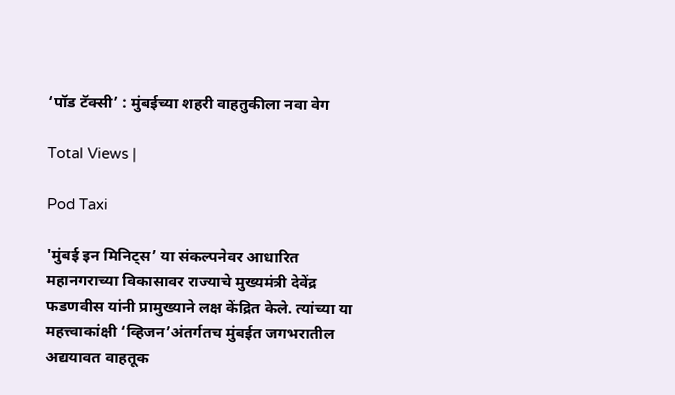‘पॉड टॅक्सी’ : मुंबईच्या शहरी वाहतुकीला नवा वेग

Total Views |

Pod Taxi

'मुंबई इन मिनिट्स’ या संकल्पनेवर आधारित महानगराच्या विकासावर राज्याचे मुख्यमंत्री देवेंद्र फडणवीस यांनी प्रामुख्याने लक्ष केंद्रित केले. त्यांच्या या महत्त्वाकांक्षी ‘व्हिजन’अंतर्गतच मुंबईत जगभरातील अद्ययावत वाहतूक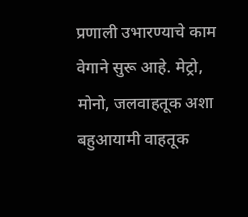प्रणाली उभारण्याचे काम वेगाने सुरू आहे. मेट्रो, मोनो, जलवाहतूक अशा बहुआयामी वाहतूक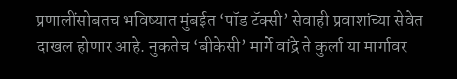प्रणालींसोबतच भविष्यात मुंबईत ‘पॉड टॅक्सी’ सेवाही प्रवाशांच्या सेवेत दाखल होणार आहे. नुकतेच ‘बीकेसी’ मार्गे वांद्रे ते कुर्ला या मार्गावर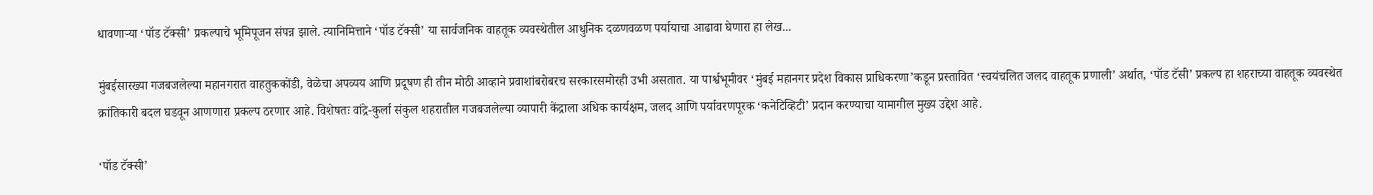धावणार्‍या ‘पॉड टॅक्सी’ प्रकल्पाचे भूमिपूजन संपन्न झाले. त्यानिमित्ताने ‘पॉड टॅक्सी’ या सार्वजनिक वाहतूक व्यवस्थेतील आधुनिक दळणवळण पर्यायाचा आढावा घेणारा हा लेख...

मुंबईसारख्या गजबजलेल्या महानगरात वाहतुककोंडी, वेळेचा अपव्यय आणि प्रदूषण ही तीन मोठी आव्हाने प्रवाशांबरोबरच सरकारसमोरही उभी असतात. या पार्श्वभूमीवर ‘मुंबई महानगर प्रदेश विकास प्राधिकरणा’कडून प्रस्तावित ‘स्वयंचलित जलद वाहतूक प्रणाली’ अर्थात, ‘पॉड टॅसी’ प्रकल्प हा शहराच्या वाहतूक व्यवस्थेत क्रांतिकारी बदल घडवून आणणारा प्रकल्प ठरणार आहे. विशेषतः वांद्रे-कुर्ला संकुल शहरातील गजबजलेल्या व्यापारी केंद्राला अधिक कार्यक्षम, जलद आणि पर्यावरणपूरक ‘कनेटिव्हिटी’ प्रदान करण्याचा यामागील मुख्य उद्देश आहे.

‘पॉड टॅक्सी’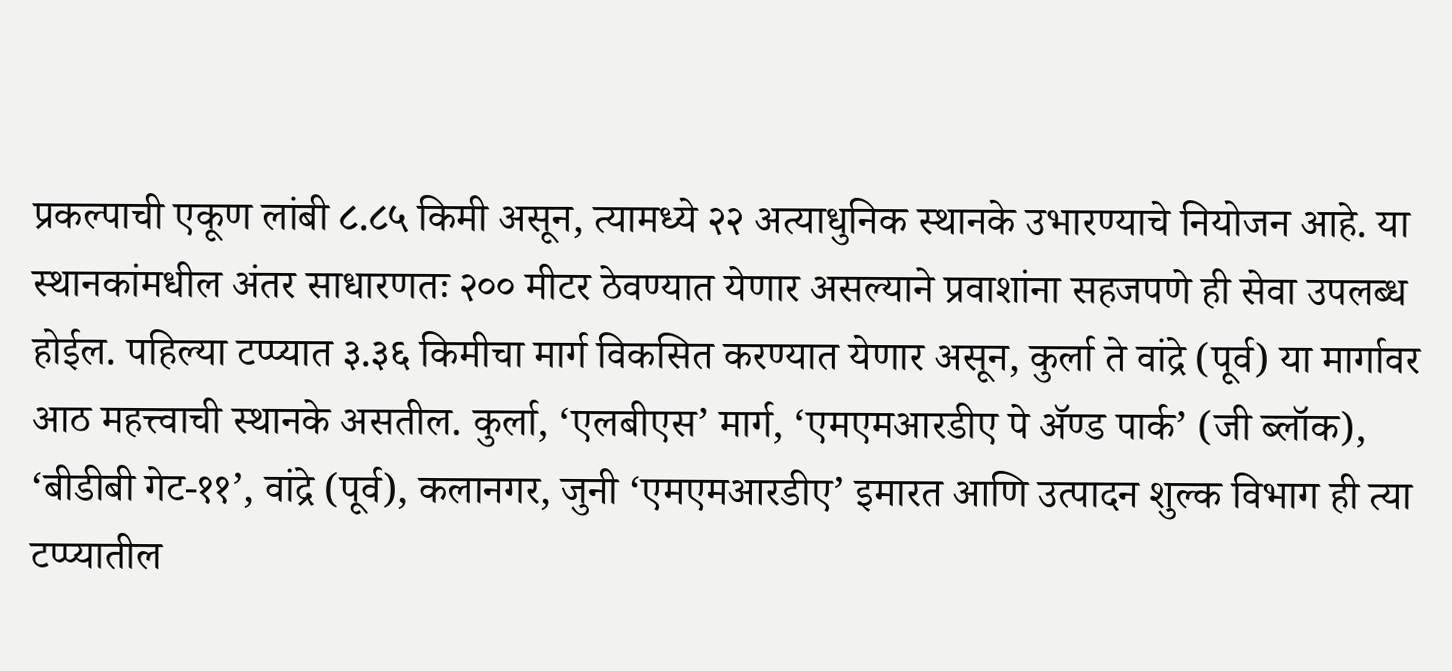प्रकल्पाची एकूण लांबी ८.८५ किमी असून, त्यामध्ये २२ अत्याधुनिक स्थानके उभारण्याचे नियोजन आहे. या स्थानकांमधील अंतर साधारणतः २०० मीटर ठेवण्यात येणार असल्याने प्रवाशांना सहजपणे ही सेवा उपलब्ध होईल. पहिल्या टप्प्यात ३.३६ किमीचा मार्ग विकसित करण्यात येणार असून, कुर्ला ते वांद्रे (पूर्व) या मार्गावर आठ महत्त्वाची स्थानके असतील. कुर्ला, ‘एलबीएस’ मार्ग, ‘एमएमआरडीए पे अ‍ॅण्ड पार्क’ (जी ब्लॉक), ‘बीडीबी गेट-११’, वांद्रे (पूर्व), कलानगर, जुनी ‘एमएमआरडीए’ इमारत आणि उत्पादन शुल्क विभाग ही त्या टप्प्यातील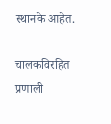स्थानके आहेत.

चालकविरहित प्रणाली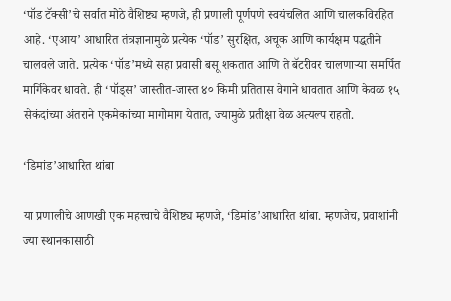‘पॉड टॅक्सी’चे सर्वात मोठे वैशिष्ट्य म्हणजे, ही प्रणाली पूर्णपणे स्वयंचलित आणि चालकविरहित आहे. ‘एआय’ आधारित तंत्रज्ञानामुळे प्रत्येक ‘पॉड’ सुरक्षित, अचूक आणि कार्यक्षम पद्धतीने चालवले जाते. प्रत्येक ‘पॉड’मध्ये सहा प्रवासी बसू शकतात आणि ते बॅटरीवर चालणार्‍या समर्पित मार्गिकेवर धावते. ही ‘पॉड्स’ जास्तीत-जास्त ४० किमी प्रतितास वेगाने धावतात आणि केवळ १५ सेकंदांच्या अंतराने एकमेकांच्या मागोमाग येतात, ज्यामुळे प्रतीक्षा वेळ अत्यल्प राहतो.

‘डिमांड’आधारित थांबा

या प्रणालीचे आणखी एक महत्त्वाचे वैशिष्ट्य म्हणजे, ‘डिमांड’आधारित थांबा. म्हणजेच, प्रवाशांनी ज्या स्थानकासाठी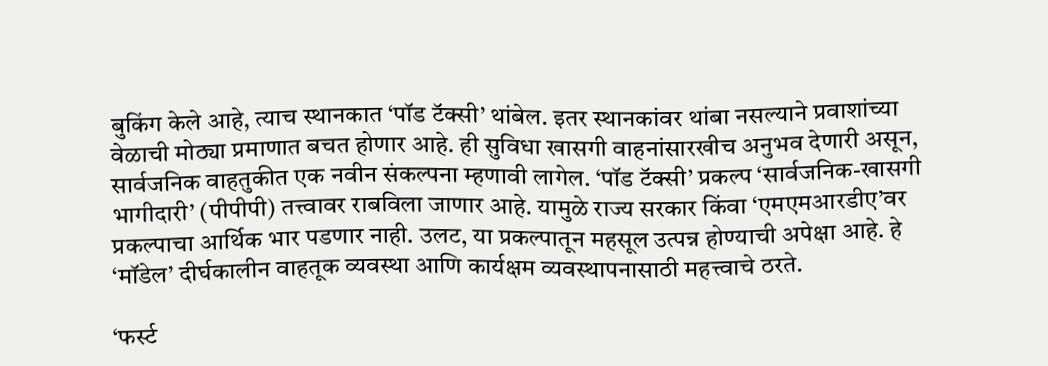बुकिंग केले आहे, त्याच स्थानकात ‘पॉड टॅक्सी’ थांबेल. इतर स्थानकांवर थांबा नसल्याने प्रवाशांच्या वेळाची मोठ्या प्रमाणात बचत होणार आहे. ही सुविधा खासगी वाहनांसारखीच अनुभव देणारी असून, सार्वजनिक वाहतुकीत एक नवीन संकल्पना म्हणावी लागेल. ‘पॉड टॅक्सी’ प्रकल्प ‘सार्वजनिक-खासगी भागीदारी’ (पीपीपी) तत्त्वावर राबविला जाणार आहे. यामुळे राज्य सरकार किंवा ‘एमएमआरडीए’वर प्रकल्पाचा आर्थिक भार पडणार नाही. उलट, या प्रकल्पातून महसूल उत्पन्न होण्याची अपेक्षा आहे. हे ‘मॉडेल’ दीर्घकालीन वाहतूक व्यवस्था आणि कार्यक्षम व्यवस्थापनासाठी महत्त्वाचे ठरते.

‘फर्स्ट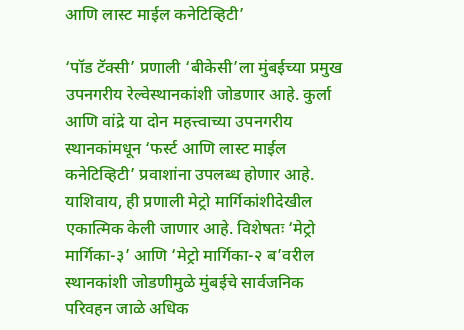आणि लास्ट माईल कनेटिव्हिटी’

‘पॉड टॅक्सी’ प्रणाली ‘बीकेसी’ला मुंबईच्या प्रमुख उपनगरीय रेल्वेस्थानकांशी जोडणार आहे. कुर्ला आणि वांद्रे या दोन महत्त्वाच्या उपनगरीय स्थानकांमधून ‘फर्स्ट आणि लास्ट माईल कनेटिव्हिटी’ प्रवाशांना उपलब्ध होणार आहे. याशिवाय, ही प्रणाली मेट्रो मार्गिकांशीदेखील एकात्मिक केली जाणार आहे. विशेषतः ‘मेट्रो मार्गिका-३’ आणि ‘मेट्रो मार्गिका-२ ब’वरील स्थानकांशी जोडणीमुळे मुंबईचे सार्वजनिक परिवहन जाळे अधिक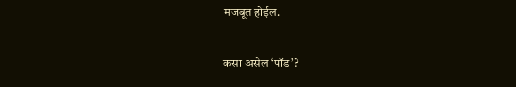मजबूत होईल.

कसा असेल ‘पॉड’?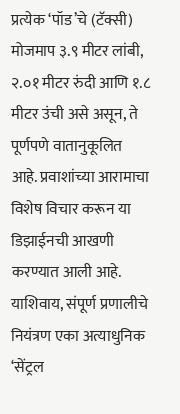प्रत्येक ‘पॉड’चे (टॅक्सी) मोजमाप ३.९ मीटर लांबी, २.०१ मीटर रुंदी आणि १.८ मीटर उंची असे असून, ते पूर्णपणे वातानुकूलित आहे. प्रवाशांच्या आरामाचा विशेष विचार करून या डिझाईनची आखणी करण्यात आली आहे. याशिवाय, संपूर्ण प्रणालीचे नियंत्रण एका अत्याधुनिक ‘सेंट्रल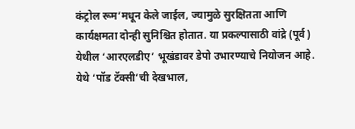कंट्रोल रूम’मधून केले जाईल, ज्यामुळे सुरक्षितता आणि कार्यक्षमता दोन्ही सुनिश्चित होतात. या प्रकल्पासाठी वांद्रे (पूर्व) येथील ‘आरएलडीए’ भूखंडावर डेपो उभारण्याचे नियोजन आहे. येथे ‘पॉड टॅक्सी’ची देखभाल,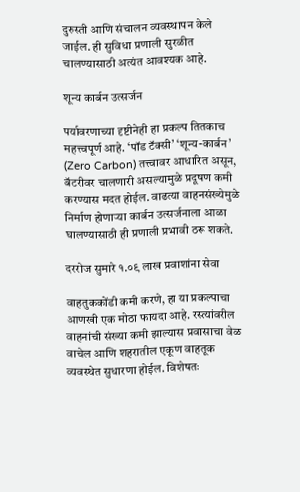दुरुस्ती आणि संचालन व्यवस्थापन केले जाईल. ही सुविधा प्रणाली सुरळीत चालण्यासाठी अत्यंत आवश्यक आहे.

शून्य कार्बन उत्सर्जन

पर्यावरणाच्या दृष्टीनेही हा प्रकल्प तितकाच महत्त्वपूर्ण आहे. ‘पॉड टॅक्सी’ ‘शून्य-कार्बन’ (Zero Carbon) तत्त्वावर आधारित असून, बॅटरीवर चालणारी असल्यामुळे प्रदूषण कमी करण्यास मदत होईल. वाढत्या वाहनसंख्येमुळे निर्माण होणार्‍या कार्बन उत्सर्जनाला आळा घालण्यासाठी ही प्रणाली प्रभावी ठरू शकते.

दररोज सुमारे १.०९ लाख प्रवाशांना सेवा

वाहतुककोंडी कमी करणे, हा या प्रकल्पाचा आणखी एक मोठा फायदा आहे. रस्त्यांवरील वाहनांची संख्या कमी झाल्यास प्रवासाचा वेळ वाचेल आणि शहरातील एकूण वाहतूक व्यवस्थेत सुधारणा होईल. विशेषतः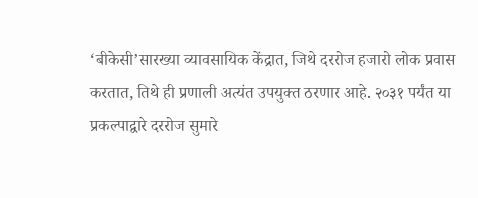‘बीकेसी’सारख्या व्यावसायिक केंद्रात, जिथे दररोज हजारो लोक प्रवास करतात, तिथे ही प्रणाली अत्यंत उपयुक्त ठरणार आहे. २०३१ पर्यंत या प्रकल्पाद्वारे दररोज सुमारे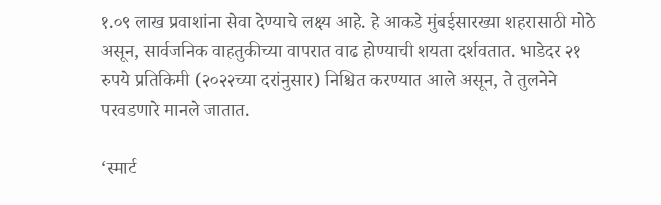१.०९ लाख प्रवाशांना सेवा देण्याचे लक्ष्य आहे. हे आकडे मुंबईसारख्या शहरासाठी मोठे असून, सार्वजनिक वाहतुकीच्या वापरात वाढ होण्याची शयता दर्शवतात. भाडेदर २१ रुपये प्रतिकिमी (२०२२च्या दरांनुसार) निश्चित करण्यात आले असून, ते तुलनेने परवडणारे मानले जातात.

‘स्मार्ट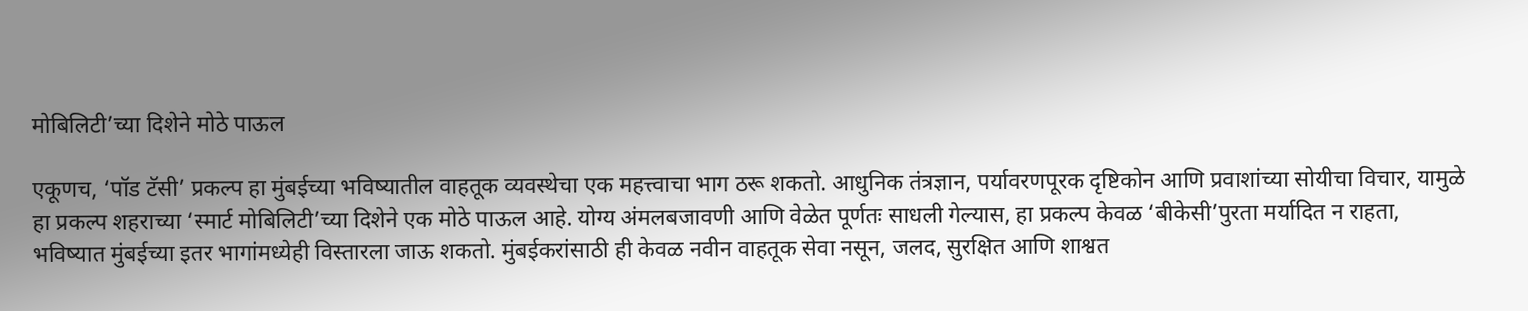मोबिलिटी’च्या दिशेने मोठे पाऊल

एकूणच, ‘पॉड टॅसी’ प्रकल्प हा मुंबईच्या भविष्यातील वाहतूक व्यवस्थेचा एक महत्त्वाचा भाग ठरू शकतो. आधुनिक तंत्रज्ञान, पर्यावरणपूरक दृष्टिकोन आणि प्रवाशांच्या सोयीचा विचार, यामुळे हा प्रकल्प शहराच्या ‘स्मार्ट मोबिलिटी’च्या दिशेने एक मोठे पाऊल आहे. योग्य अंमलबजावणी आणि वेळेत पूर्णतः साधली गेल्यास, हा प्रकल्प केवळ ‘बीकेसी’पुरता मर्यादित न राहता, भविष्यात मुंबईच्या इतर भागांमध्येही विस्तारला जाऊ शकतो. मुंबईकरांसाठी ही केवळ नवीन वाहतूक सेवा नसून, जलद, सुरक्षित आणि शाश्वत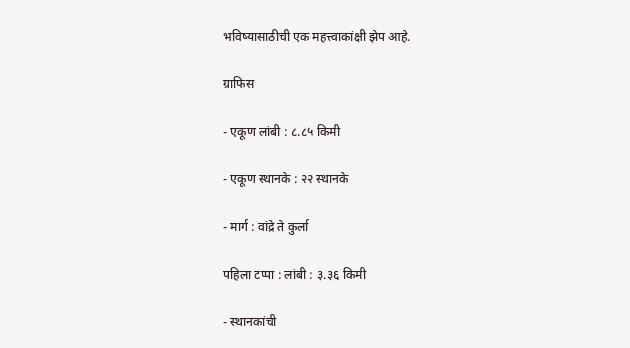भविष्यासाठीची एक महत्त्वाकांक्षी झेप आहे.

ग्राफिस

- एकूण लांबी : ८.८५ किमी

- एकूण स्थानके : २२ स्थानके

- मार्ग : वांद्रे ते कुर्ला

पहिला टप्पा : लांबी : ३.३६ किमी

- स्थानकांची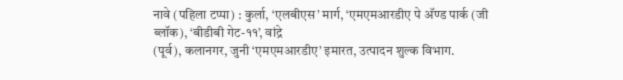नावे (पहिला टप्पा) : कुर्ला, ‘एलबीएस’ मार्ग, ‘एमएमआरडीए पे अ‍ॅण्ड पार्क (जी ब्लॉक), ‘बीडीबी गेट-११’, वांद्रे
(पूर्व), कलानगर, जुनी ‘एमएमआरडीए’ इमारत, उत्पादन शुल्क विभाग.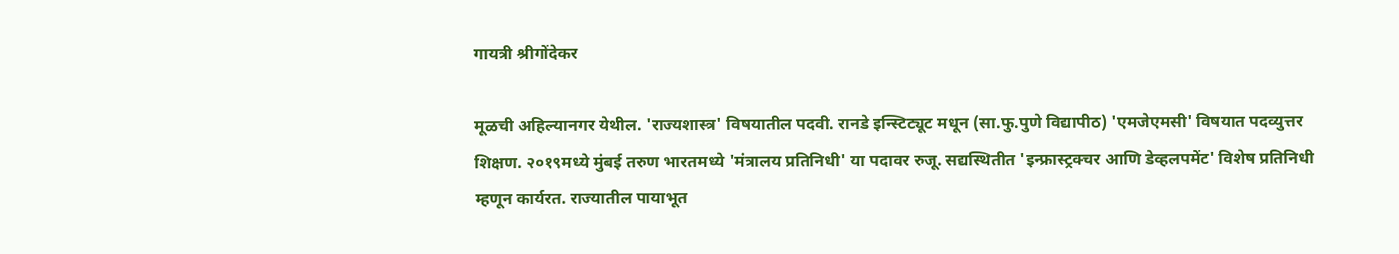गायत्री श्रीगोंदेकर

मूळची अहिल्यानगर येथील. 'राज्यशास्त्र' विषयातील पदवी. रानडे इन्स्टिट्यूट मधून (सा.फु.पुणे विद्यापीठ) 'एमजेएमसी' विषयात पदव्युत्तर शिक्षण. २०१९मध्ये मुंबई तरुण भारतमध्ये 'मंत्रालय प्रतिनिधी' या पदावर रुजू. सद्यस्थितीत 'इन्फ्रास्ट्रक्चर आणि डेव्हलपमेंट' विशेष प्रतिनिधी म्हणून कार्यरत. राज्यातील पायाभूत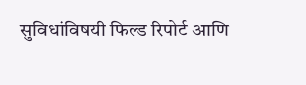सुविधांविषयी फिल्ड रिपोर्ट आणि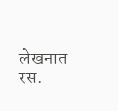लेखनात रस.